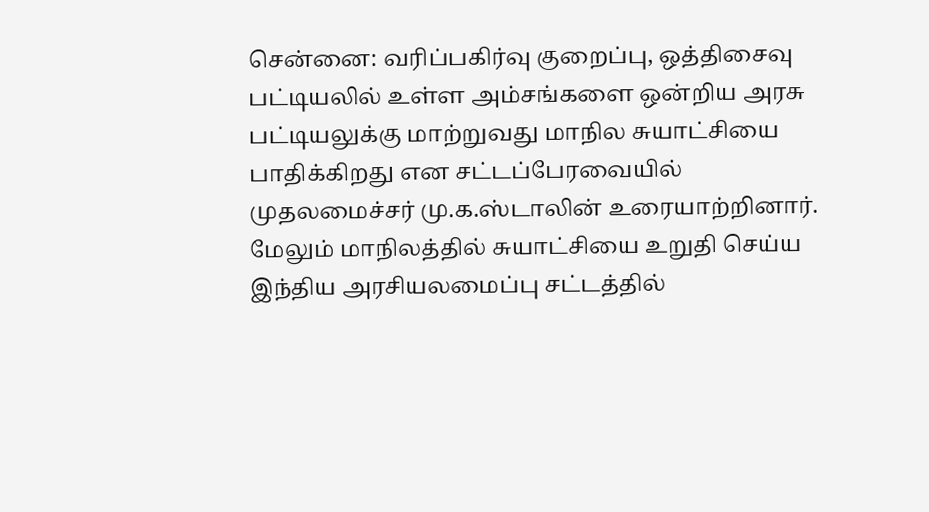சென்னை: வரிப்பகிர்வு குறைப்பு, ஒத்திசைவு பட்டியலில் உள்ள அம்சங்களை ஒன்றிய அரசு பட்டியலுக்கு மாற்றுவது மாநில சுயாட்சியை பாதிக்கிறது என சட்டப்பேரவையில் முதலமைச்சர் மு.க.ஸ்டாலின் உரையாற்றினார். மேலும் மாநிலத்தில் சுயாட்சியை உறுதி செய்ய இந்திய அரசியலமைப்பு சட்டத்தில்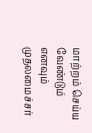மாற்றம் செய்ய வேண்டும் எனவும் முதலமைச்சர்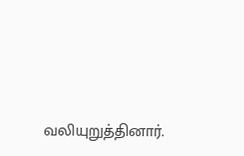வலியுறுத்தினார்.